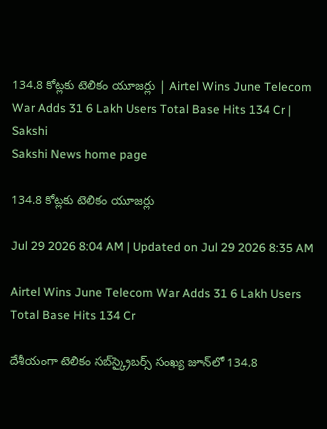134.8 కోట్లకు టెలికం యూజర్లు | Airtel Wins June Telecom War Adds 31 6 Lakh Users Total Base Hits 134 Cr | Sakshi
Sakshi News home page

134.8 కోట్లకు టెలికం యూజర్లు

Jul 29 2026 8:04 AM | Updated on Jul 29 2026 8:35 AM

Airtel Wins June Telecom War Adds 31 6 Lakh Users Total Base Hits 134 Cr

దేశీయంగా టెలికం సబ్‌స్క్రైబర్స్‌ సంఖ్య జూన్‌లో 134.8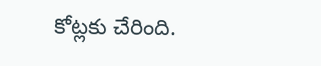కోట్లకు చేరింది.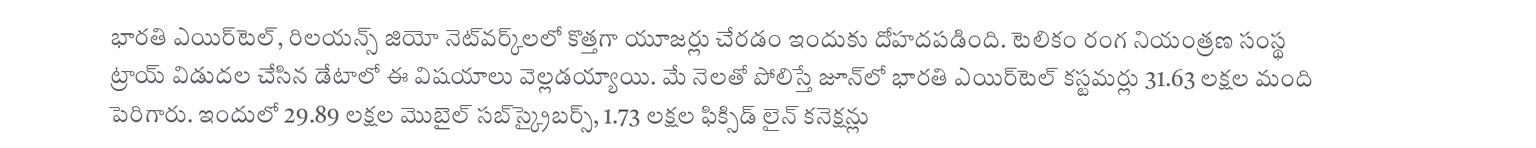భారతి ఎయిర్‌టెల్, రిలయన్స్‌ జియో నెట్‌వర్క్‌లలో కొత్తగా యూజర్లు చేరడం ఇందుకు దోహదపడింది. టెలికం రంగ నియంత్రణ సంస్థ ట్రాయ్‌ విడుదల చేసిన డేటాలో ఈ విషయాలు వెల్లడయ్యాయి. మే నెలతో పోలిస్తే జూన్‌లో భారతి ఎయిర్‌టెల్‌ కస్టమర్లు 31.63 లక్షల మంది పెరిగారు. ఇందులో 29.89 లక్షల మొబైల్‌ సబ్‌స్క్రైబర్స్‌, 1.73 లక్షల ఫిక్సిడ్‌ లైన్‌ కనెక్షన్లు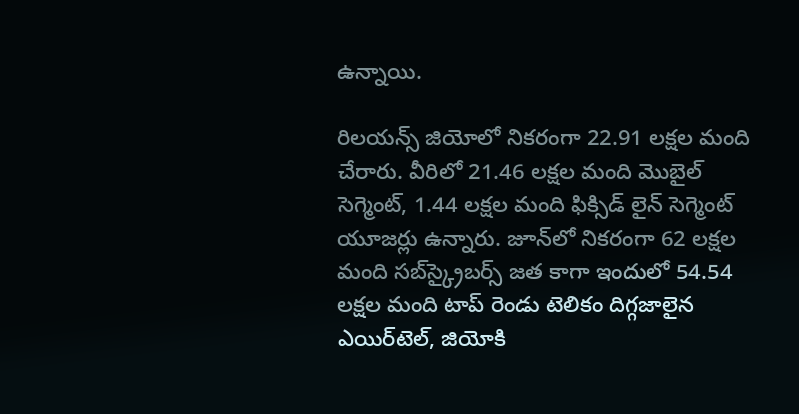ఉన్నాయి.

రిలయన్స్‌ జియోలో నికరంగా 22.91 లక్షల మంది చేరారు. వీరిలో 21.46 లక్షల మంది మొబైల్‌ సెగ్మెంట్, 1.44 లక్షల మంది ఫిక్సిడ్‌ లైన్‌ సెగ్మెంట్‌ యూజర్లు ఉన్నారు. జూన్‌లో నికరంగా 62 లక్షల మంది సబ్‌స్క్రైబర్స్‌ జత కాగా ఇందులో 54.54 లక్షల మంది టాప్‌ రెండు టెలికం దిగ్గజాలైన ఎయిర్‌టెల్, జియోకి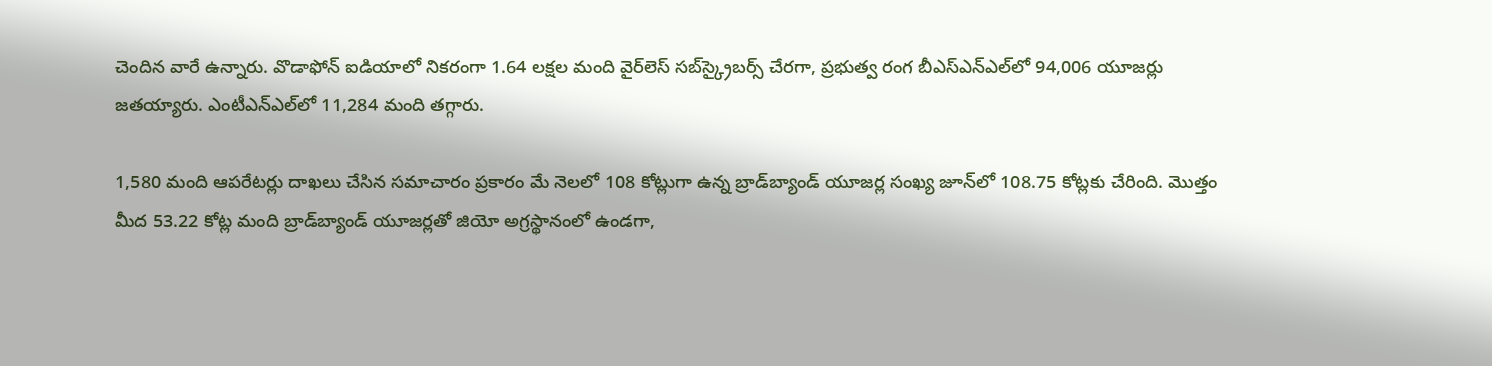చెందిన వారే ఉన్నారు. వొడాఫోన్‌ ఐడియాలో నికరంగా 1.64 లక్షల మంది వైర్‌లెస్‌ సబ్‌స్క్రైబర్స్‌ చేరగా, ప్రభుత్వ రంగ బీఎస్‌ఎన్‌ఎల్‌లో 94,006 యూజర్లు జతయ్యారు. ఎంటీఎన్‌ఎల్‌లో 11,284 మంది తగ్గారు.

1,580 మంది ఆపరేటర్లు దాఖలు చేసిన సమాచారం ప్రకారం మే నెలలో 108 కోట్లుగా ఉన్న బ్రాడ్‌బ్యాండ్‌ యూజర్ల సంఖ్య జూన్‌లో 108.75 కోట్లకు చేరింది. మొత్తం మీద 53.22 కోట్ల మంది బ్రాడ్‌బ్యాండ్‌ యూజర్లతో జియో అగ్రస్థానంలో ఉండగా,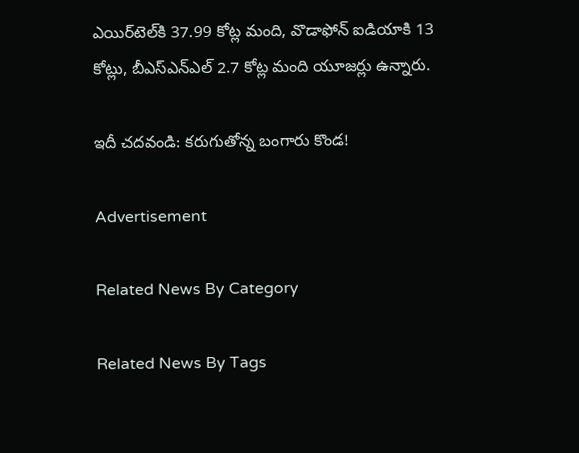ఎయిర్‌టెల్‌కి 37.99 కోట్ల మంది, వొడాఫోన్‌ ఐడియాకి 13 కోట్లు, బీఎస్‌ఎన్‌ఎల్‌ 2.7 కోట్ల మంది యూజర్లు ఉన్నారు.

ఇదీ చదవండి: కరుగుతోన్న బంగారు కొండ!

Advertisement

Related News By Category

Related News By Tags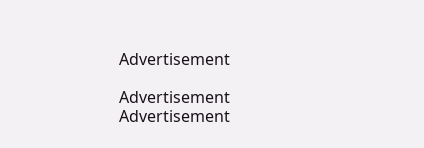Advertisement

Advertisement
Advertisement